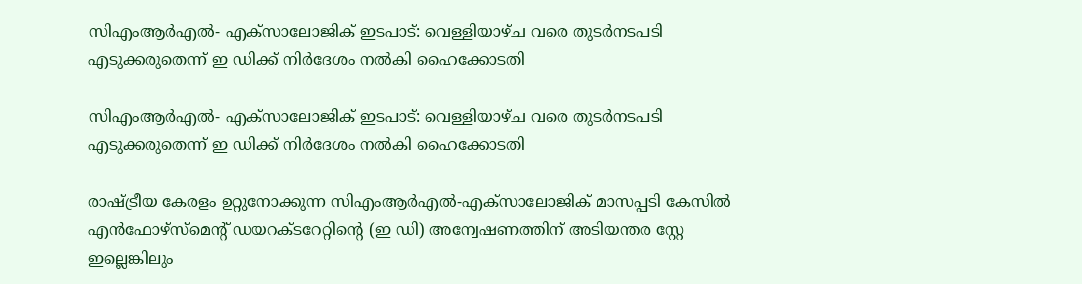സിഎംആര്‍എല്‍- എക്‌സാലോജിക് ഇടപാട്: വെള്ളിയാഴ്ച വരെ തുടര്‍നടപടി എടുക്കരുതെന്ന് ഇ ഡിക്ക് നിര്‍ദേശം നല്‍കി ഹൈക്കോടതി

സിഎംആര്‍എല്‍- എക്‌സാലോജിക് ഇടപാട്: വെള്ളിയാഴ്ച വരെ തുടര്‍നടപടി എടുക്കരുതെന്ന് ഇ ഡിക്ക് നിര്‍ദേശം നല്‍കി ഹൈക്കോടതി

രാഷ്ട്രീയ കേരളം ഉറ്റുനോക്കുന്ന സിഎംആർഎൽ-എക്സാലോജിക് മാസപ്പടി കേസിൽ എൻഫോഴ്സ്മെന്റ് ഡയറക്ടറേറ്റിന്റെ (ഇ ഡി) അന്വേഷണത്തിന് അടിയന്തര സ്റ്റേ ഇല്ലെങ്കിലും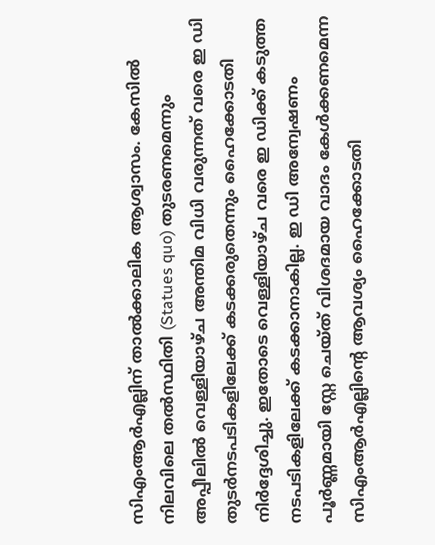സിഎംആർഎല്ലിന് താൽക്കാലിക ആശ്വാസം. കേസിൽ നിലവിലെ തൽസ്ഥിതി (Statues quo) തുടരണമെന്നും അപ്പീലിൽ വെള്ളിയാഴ്ച അന്തിമ വിധി വരുന്നത് വരെ ഇ ഡി തുടർനടപടികളിലേക്ക് കടക്കരുതെന്നും ഹൈക്കോടതി നിർദ്ദേശിച്ചു. ഇതോടെ വെള്ളിയാഴ്ച വരെ ഇ ഡിക്ക് കടുത്ത നടപടികളിലേക്ക് കടക്കാനാകില്ല. ഇ ഡി അന്വേഷണം പൂർണ്ണമായി സ്റ്റേ ചെയ്ത് വിശദമായ വാദം കേൾക്കണമെന്ന സിഎംആർഎല്ലിന്റെ ആവശ്യം ഹൈക്കോടതി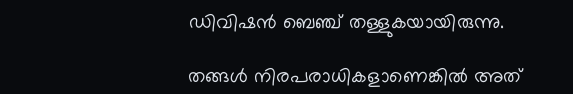ഡിവിഷൻ ബെഞ്ച് തള്ളുകയായിരുന്നു.

തങ്ങൾ നിരപരാധികളാണെങ്കിൽ അത്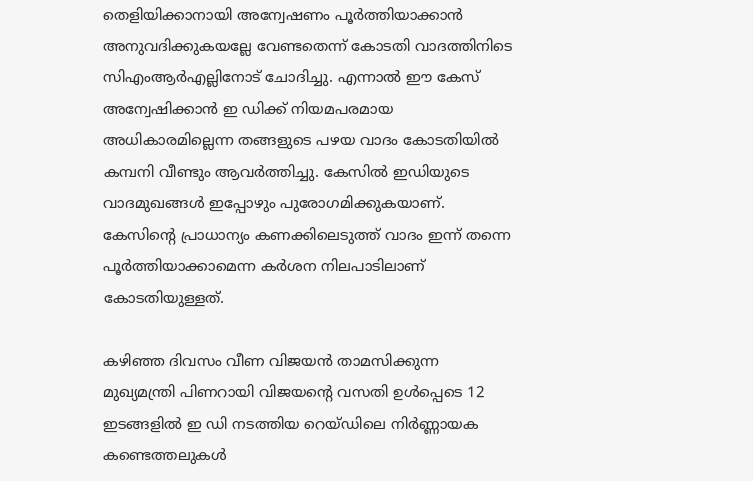തെളിയിക്കാനായി അന്വേഷണം പൂർത്തിയാക്കാൻ അനുവദിക്കുകയല്ലേ വേണ്ടതെന്ന് കോടതി വാദത്തിനിടെ സിഎംആർഎല്ലിനോട് ചോദിച്ചു. എന്നാൽ ഈ കേസ് അന്വേഷിക്കാൻ ഇ ഡിക്ക് നിയമപരമായ അധികാരമില്ലെന്ന തങ്ങളുടെ പഴയ വാദം കോടതിയിൽ കമ്പനി വീണ്ടും ആവർത്തിച്ചു. കേസിൽ ഇഡിയുടെ വാദമുഖങ്ങൾ ഇപ്പോഴും പുരോഗമിക്കുകയാണ്. കേസിന്റെ പ്രാധാന്യം കണക്കിലെടുത്ത് വാദം ഇന്ന് തന്നെ പൂർത്തിയാക്കാമെന്ന കർശന നിലപാടിലാണ് കോടതിയുള്ളത്.

കഴിഞ്ഞ ദിവസം വീണ വിജയൻ താമസിക്കുന്ന മുഖ്യമന്ത്രി പിണറായി വിജയന്റെ വസതി ഉൾപ്പെടെ 12 ഇടങ്ങളിൽ ഇ ഡി നടത്തിയ റെയ്ഡിലെ നിർണ്ണായക കണ്ടെത്തലുകൾ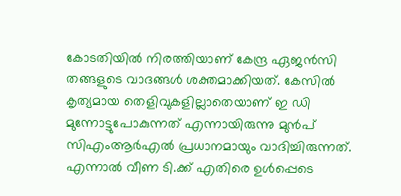കോടതിയിൽ നിരത്തിയാണ് കേന്ദ്ര ഏജൻസി തങ്ങളുടെ വാദങ്ങൾ ശക്തമാക്കിയത്. കേസിൽ കൃത്യമായ തെളിവുകളില്ലാതെയാണ് ഇ ഡി മുന്നോട്ടുപോകുന്നത് എന്നായിരുന്നു മുൻപ് സിഎംആർഎൽ പ്രധാനമായും വാദിച്ചിരുന്നത്. എന്നാൽ വീണ ടി.ക്ക് എതിരെ ഉൾപ്പെടെ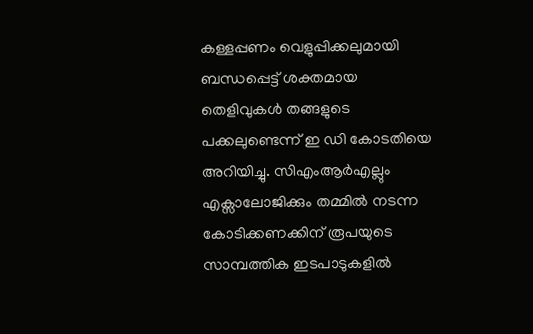കള്ളപ്പണം വെളുപ്പിക്കലുമായി ബന്ധപ്പെട്ട് ശക്തമായ തെളിവുകൾ തങ്ങളുടെ പക്കലുണ്ടെന്ന് ഇ ഡി കോടതിയെ അറിയിച്ചു. സിഎംആർഎല്ലും എക്സാലോജിക്കും തമ്മിൽ നടന്ന കോടിക്കണക്കിന് രൂപയുടെ സാമ്പത്തിക ഇടപാടുകളിൽ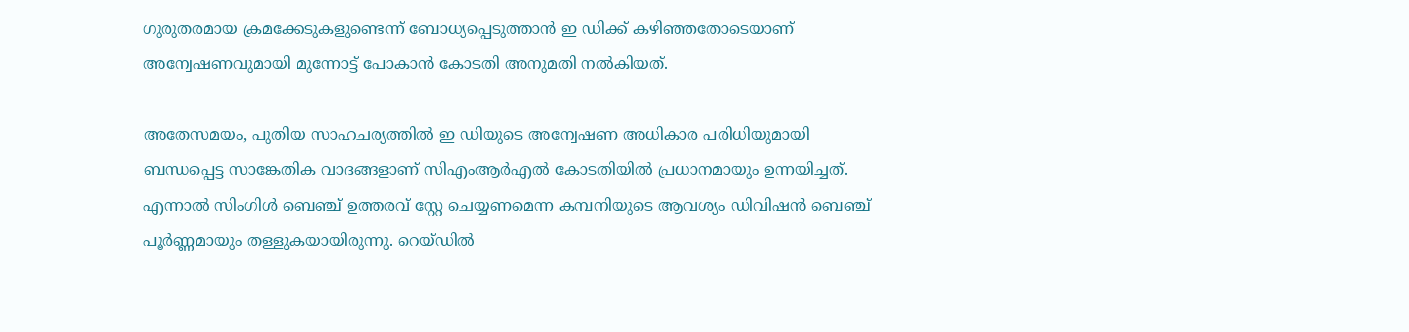ഗുരുതരമായ ക്രമക്കേടുകളുണ്ടെന്ന് ബോധ്യപ്പെടുത്താൻ ഇ ഡിക്ക് കഴിഞ്ഞതോടെയാണ് അന്വേഷണവുമായി മുന്നോട്ട് പോകാൻ കോടതി അനുമതി നൽകിയത്.

അതേസമയം, പുതിയ സാഹചര്യത്തിൽ ഇ ഡിയുടെ അന്വേഷണ അധികാര പരിധിയുമായി ബന്ധപ്പെട്ട സാങ്കേതിക വാദങ്ങളാണ് സിഎംആർഎൽ കോടതിയിൽ പ്രധാനമായും ഉന്നയിച്ചത്. എന്നാൽ സിംഗിൾ ബെഞ്ച് ഉത്തരവ് സ്റ്റേ ചെയ്യണമെന്ന കമ്പനിയുടെ ആവശ്യം ഡിവിഷൻ ബെഞ്ച് പൂർണ്ണമായും തള്ളുകയായിരുന്നു. റെയ്ഡിൽ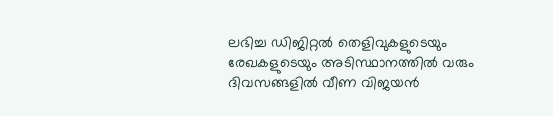ലഭിച്ച ഡിജിറ്റൽ തെളിവുകളുടെയും രേഖകളുടെയും അടിസ്ഥാനത്തിൽ വരും ദിവസങ്ങളിൽ വീണ വിജയൻ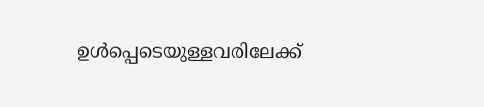ഉൾപ്പെടെയുള്ളവരിലേക്ക്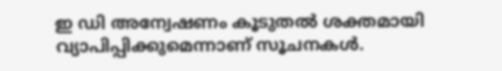ഇ ഡി അന്വേഷണം കൂടുതൽ ശക്തമായി വ്യാപിപ്പിക്കുമെന്നാണ് സൂചനകൾ.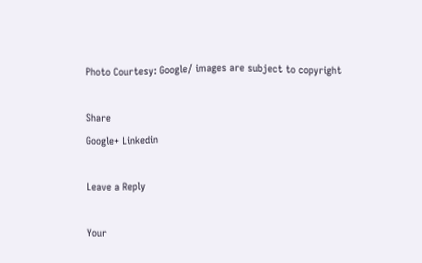Photo Courtesy: Google/ images are subject to copyright

Share
Google+ Linkedin

Leave a Reply

Your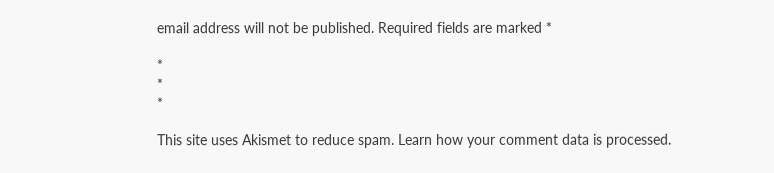email address will not be published. Required fields are marked *

*
*
*

This site uses Akismet to reduce spam. Learn how your comment data is processed.